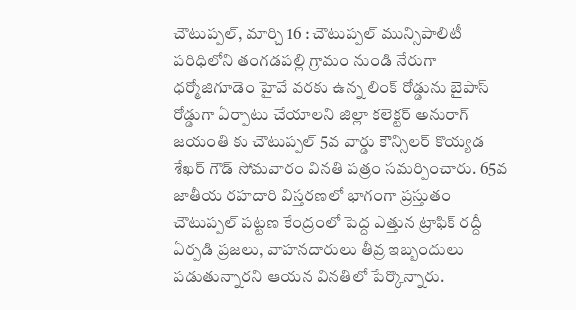చౌటుప్పల్, మార్చి 16 : చౌటుప్పల్ మున్సిపాలిటీ పరిధిలోని తంగడపల్లి గ్రామం నుండి నేరుగా ధర్మోజిగూడెం హైవే వరకు ఉన్న లింక్ రోడ్డును బైపాస్ రోడ్డుగా ఏర్పాటు చేయాలని జిల్లా కలెక్టర్ అనురాగ్ జయంతి కు చౌటుప్పల్ 5వ వార్డు కౌన్సిలర్ కొయ్యడ శేఖర్ గౌడ్ సోమవారం వినతి పత్రం సమర్పించారు. 65వ జాతీయ రహదారి విస్తరణలో భాగంగా ప్రస్తుతం చౌటుప్పల్ పట్టణ కేంద్రంలో పెద్ద ఎత్తున ట్రాఫిక్ రద్దీ ఏర్పడి ప్రజలు, వాహనదారులు తీవ్ర ఇబ్బందులు పడుతున్నారని ఆయన వినతిలో పేర్కొన్నారు.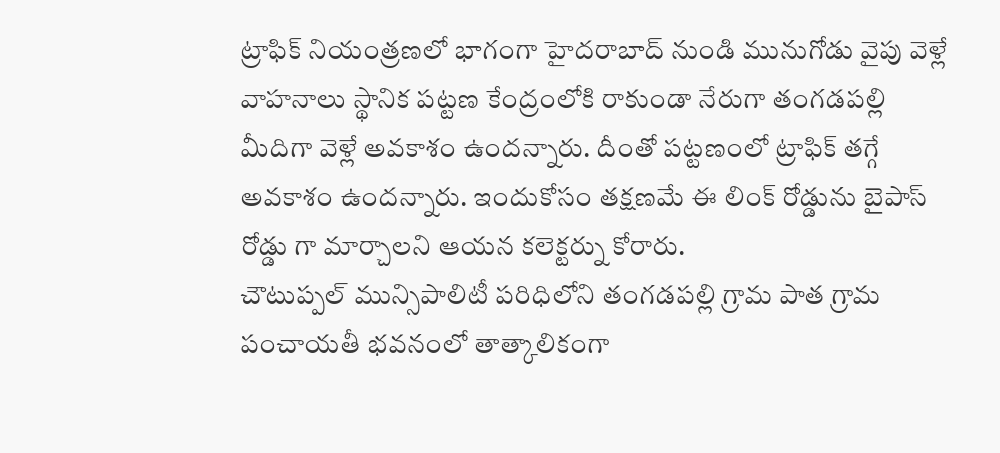ట్రాఫిక్ నియంత్రణలో భాగంగా హైదరాబాద్ నుండి మునుగోడు వైపు వెళ్లే వాహనాలు స్థానిక పట్టణ కేంద్రంలోకి రాకుండా నేరుగా తంగడపల్లి మీదిగా వెళ్లే అవకాశం ఉందన్నారు. దీంతో పట్టణంలో ట్రాఫిక్ తగ్గే అవకాశం ఉందన్నారు. ఇందుకోసం తక్షణమే ఈ లింక్ రోడ్డును బైపాస్ రోడ్డు గా మార్చాలని ఆయన కలెక్టర్ను కోరారు.
చౌటుప్పల్ మున్సిపాలిటీ పరిధిలోని తంగడపల్లి గ్రామ పాత గ్రామ పంచాయతీ భవనంలో తాత్కాలికంగా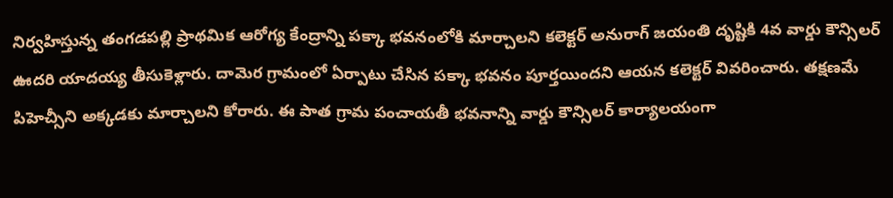నిర్వహిస్తున్న తంగడపల్లి ప్రాథమిక ఆరోగ్య కేంద్రాన్ని పక్కా భవనంలోకి మార్చాలని కలెక్టర్ అనురాగ్ జయంతి దృష్టికి 4వ వార్డు కౌన్సిలర్ ఊదరి యాదయ్య తీసుకెళ్లారు. దామెర గ్రామంలో ఏర్పాటు చేసిన పక్కా భవనం పూర్తయిందని ఆయన కలెక్టర్ వివరించారు. తక్షణమే పిహెచ్సీని అక్కడకు మార్చాలని కోరారు. ఈ పాత గ్రామ పంచాయతీ భవనాన్ని వార్డు కౌన్సిలర్ కార్యాలయంగా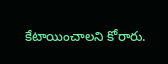కేటాయించాలని కోరారు.